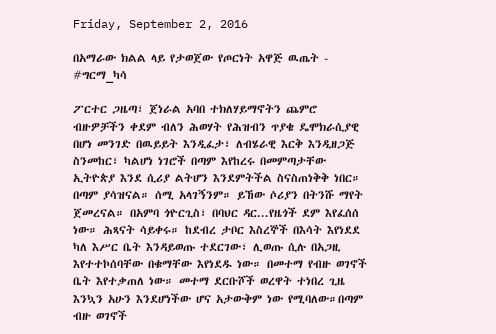Friday, September 2, 2016

በአማራው ክልል ላይ የታወጀው የጦርነት አዋጅ ዉጤት - #ግርማ_ካሳ

ፖርተር ጋዜጣ፣ ጀነራል አባበ ተክለሃይማኖትን ጨምሮ ብዙዎቻችን ቀደም ብለን ሕወሃት የሕዝብን ጥያቄ ዴሞክራሲያዊ በሆነ መንገድ በዉይይት እንዲፈታ፣ ለብሄራዊ እርቅ እንዲዘጋጅ ስንመከር፣ ካልሆነ ነገሮች በጣም እየከረሩ በመምጣታቸው ኢትዮጵያ እንደ ሲሪያ ልትሆን እንደምትችል ስናስጠነቅቅ ነበር።
በጣም ያሳዝናል። ሰሚ አላገኝንም። ይኸው ሶሪያን በትንሹ ማየት ጀመረናል። በአምባ ጎዮርጊስ፣ በባህር ዳር...የዜጎች ደም እየፈሰሰ ነው። ሕጻናት ሳይቀሩ። ከደብረ ታቦር እስረኞች በእሳት እየነደደ ካለ እሥር ቤት እንዳይወጡ ተደርገው፣ ሊወጡ ሲሉ በአጋዚ እየተተኮሰባቸው በቁማቸው እየነደዱ ነው። በመተማ የብዙ ወገኖች ቤት እየተቃጠለ ነው። መተማ ደርቡሾች ወረዋት ተነበረ ጊዜ እንኳን አሁን እንደሆነችው ሆና አታውቅም ነው የሚባለው።በጣም ብዙ ወገኖች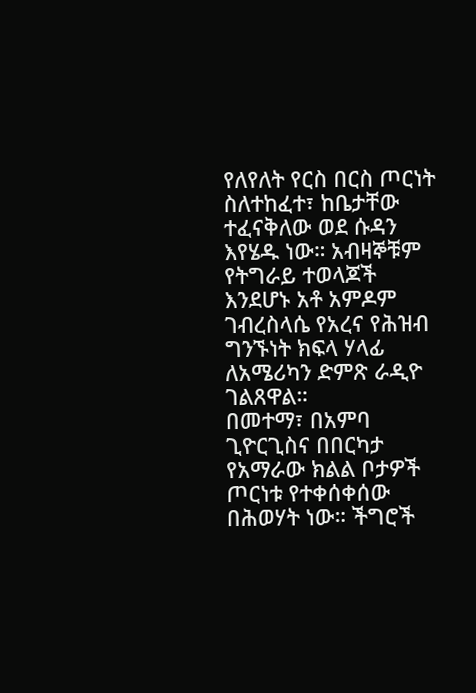የለየለት የርስ በርስ ጦርነት ስለተከፈተ፣ ከቤታቸው ተፈናቅለው ወደ ሱዳን እየሄዱ ነው። አብዛኞቹም የትግራይ ተወላጆች እንደሆኑ አቶ አምዶም ገብረስላሴ የአረና የሕዝብ ግንኙነት ክፍላ ሃላፊ ለአሜሪካን ድምጽ ራዲዮ ገልጸዋል።
በመተማ፣ በአምባ ጊዮርጊስና በበርካታ የአማራው ክልል ቦታዎች ጦርነቱ የተቀሰቀሰው በሕወሃት ነው። ችግሮች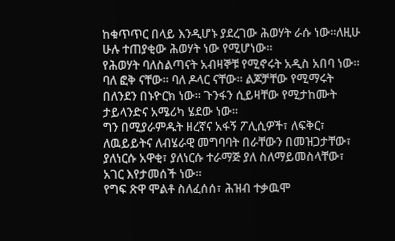ከቁጥጥር በላይ እንዲሆኑ ያደረገው ሕወሃት ራሱ ነው።ለዚሁ ሁሉ ተጠያቂው ሕወሃት ነው የሚሆነው።
የሕወሃት ባለስልጣናት አብዛኞቹ የሚኖሩት አዲስ አበባ ነው። ባለ ፎቅ ናቸው። ባለ ዶላር ናቸው። ልጆቻቸው የሚማሩት በለንደን በኑዮርክ ነው። ጉንፋን ሲይዛቸው የሚታከሙት ታይላንድና አሜሪካ ሄደው ነው።
ግን በሚያራምዱት ዘረኛና አፋኝ ፖሊሲዎች፣ ለፍቅር፣ ለዉይይትና ለብሄራዊ መግባባት በራቸውን በመዝጋታቸው፣ ያለነርሱ አዋቂ፣ ያለነርሱ ተራማጅ ያለ ስለማይመስላቸው፣ አገር እየታመሰች ነው።
የግፍ ጽዋ ሞልቶ ስለፈሰሰ፣ ሕዝብ ተቃዉሞ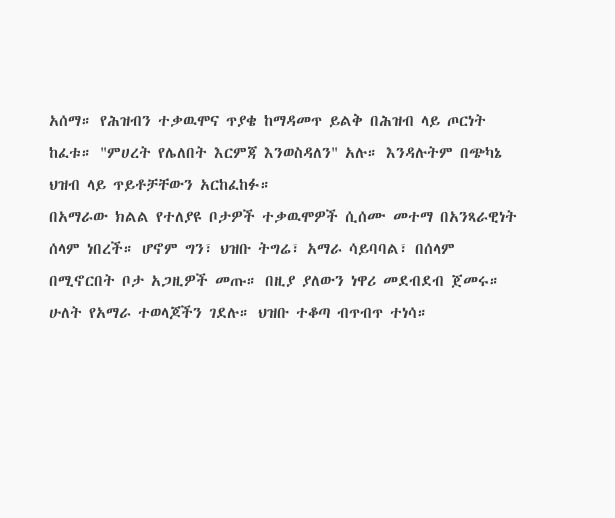አሰማ። የሕዝብን ተቃዉሞና ጥያቄ ከማዳመጥ ይልቅ በሕዝብ ላይ ጦርነት ከፈቱ። "ምሀረት የሌለበት እርምጃ እንወስዳለን" አሉ። እንዳሉትም በጭካኔ ህዝብ ላይ ጥይቶቻቸውን አርከፈከፉ።
በአማራው ክልል የተለያዩ ቦታዎች ተቃዉሞዎች ሲሰሙ መተማ በአንጻራዊነት ሰላም ነበረች። ሆኖም ግን፣ ህዝቡ ትግሬ፣ አማራ ሳይባባል፣ በሰላም በሚኖርበት ቦታ አጋዚዎች መጡ። በዚያ ያለውን ነዋሪ መደብደብ ጀመሩ። ሁለት የአማራ ተወላጆችን ገደሉ። ህዝቡ ተቆጣ ብጥብጥ ተነሳ።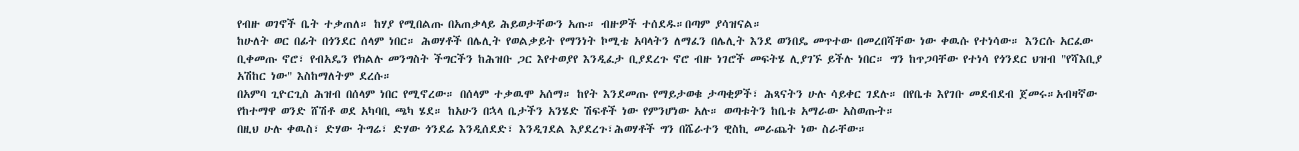የብዙ ወገኖች ቤት ተቃጠለ። ከሃያ የሚበልጡ በአጠቃላይ ሕይወታቸውን አጡ። ብዙዎች ተሰደዱ።በጣም ያሳዝናል።
ከሁለት ወር በፊት በጎንደር ሰላም ነበር። ሕወሃቶች በሌሊት የወልቃይት የማንነት ኮሚቴ አባላትን ለማፈን በሌሊት እንደ ወንበዴ መጥተው በመረበሻቸው ነው ቀዉሱ የተነሳው። እንርሱ አርፈው ቢቀመጡ ኖሮ፣ የብአዴን የክልሉ መንግስት ችግርችን ከሕዝቡ ጋር እየተወያየ እንዲፈታ ቢያደረጉ ኖሮ ብዙ ነገሮች መፍትሄ ሊያገኙ ይችሉ ነበር። ግን ከጥጋባቸው የተነሳ የጎንደር ህዝብ "የሻእቢያ አሽከር ነው" እስከማለትም ደረሱ።
በአምባ ጊዮርጊስ ሕዝብ በሰላም ነበር የሚኖረው። በሰላም ተቃዉሞ አሰማ። ከየት እንደመጡ የማይታወቁ ታጣቂዎች፣ ሕጻናትን ሁሉ ሳይቀር ገደሉ። በየቤቱ እየገቡ መደብደብ ጀመሩ።አብዛኛው የከተማዋ ወንድ ሸሽቶ ወደ አካባቢ ጫካ ሄደ። ከአሁን በኋላ ቤታችን አንሄድ ሽፍቶች ነው የምንሆነው አሉ። ወጣቱትን ከቤቱ አማራው አስወጡት።
በዚህ ሁሉ ቀዉስ፣ ድሃው ትግሬ፣ ድሃው ጎንደሬ እንዲሰደድ፣ እንዲገደል እያደረጉ፣ሕወሃቶች ግን በሼራተን ዊስኪ መራጨት ነው ስራቸው።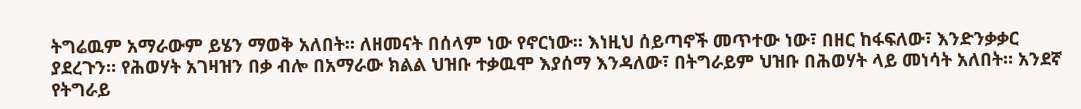ትግሬዉም አማራውም ይሄን ማወቅ አለበት። ለዘመናት በሰላም ነው የኖርነው። እነዚህ ሰይጣኖች መጥተው ነው፣ በዘር ከፋፍለው፣ እንድንቃቃር ያደረጉን። የሕወሃት አገዛዝን በቃ ብሎ በአማራው ክልል ህዝቡ ተቃዉሞ እያሰማ እንዳለው፣ በትግራይም ህዝቡ በሕወሃት ላይ መነሳት አለበት። አንደኛ የትግራይ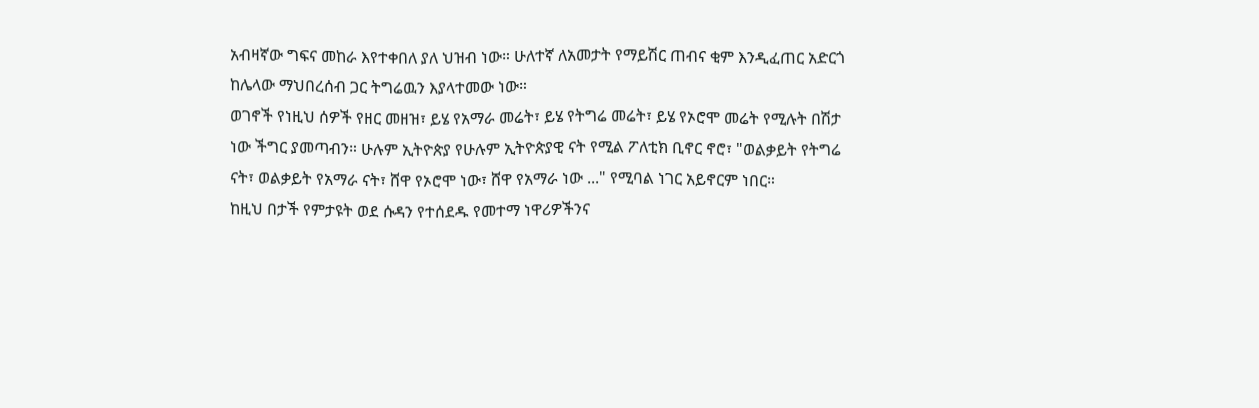አብዛኛው ግፍና መከራ እየተቀበለ ያለ ህዝብ ነው። ሁለተኛ ለአመታት የማይሽር ጠብና ቂም እንዲፈጠር አድርጎ ከሌላው ማህበረሰብ ጋር ትግሬዉን እያላተመው ነው።
ወገኖች የነዚህ ሰዎች የዘር መዘዝ፣ ይሄ የአማራ መሬት፣ ይሄ የትግሬ መሬት፣ ይሄ የኦሮሞ መሬት የሚሉት በሽታ ነው ችግር ያመጣብን። ሁሉም ኢትዮጵያ የሁሉም ኢትዮጵያዊ ናት የሚል ፖለቲክ ቢኖር ኖሮ፣ "ወልቃይት የትግሬ ናት፣ ወልቃይት የአማራ ናት፣ ሸዋ የኦሮሞ ነው፣ ሸዋ የአማራ ነው ..." የሚባል ነገር አይኖርም ነበር።
ከዚህ በታች የምታዩት ወደ ሱዳን የተሰደዱ የመተማ ነዋሪዎችንና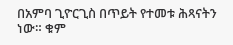በአምባ ጊዮርጊስ በጥይት የተመቱ ሕጻናትን ነው። ቁም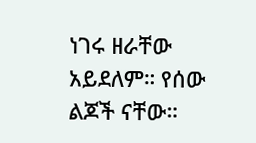ነገሩ ዘራቸው አይደለም። የሰው ልጆች ናቸው።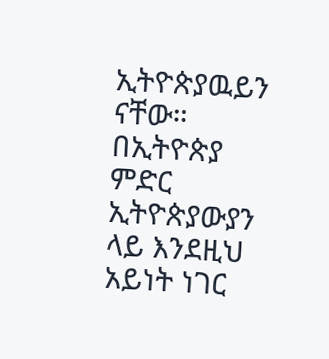ኢትዮጵያዉይን ናቸው። በኢትዮጵያ ምድር ኢትዮጵያውያን ላይ እንደዚህ አይነት ነገር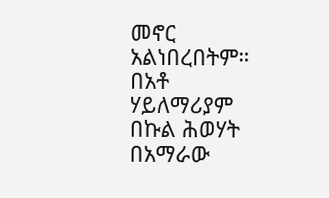መኖር አልነበረበትም።
በአቶ ሃይለማሪያም በኩል ሕወሃት በአማራው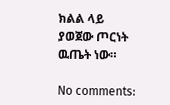ክልል ላይ ያወጀው ጦርነት ዉጤት ነው።

No comments: